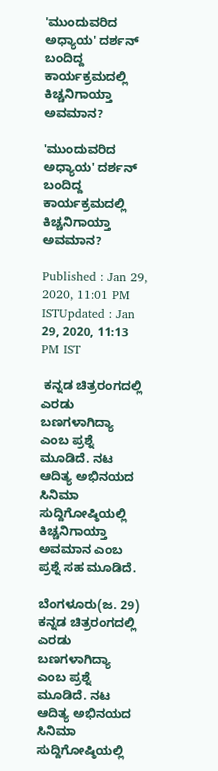'ಮುಂದುವರಿದ ಅಧ್ಯಾಯ' ದರ್ಶನ್ ಬಂದಿದ್ದ ಕಾರ್ಯಕ್ರಮದಲ್ಲಿ ಕಿಚ್ಚನಿಗಾಯ್ತಾ ಅವಮಾನ?

'ಮುಂದುವರಿದ ಅಧ್ಯಾಯ' ದರ್ಶನ್ ಬಂದಿದ್ದ ಕಾರ್ಯಕ್ರಮದಲ್ಲಿ ಕಿಚ್ಚನಿಗಾಯ್ತಾ ಅವಮಾನ?

Published : Jan 29, 2020, 11:01 PM ISTUpdated : Jan 29, 2020, 11:13 PM IST

 ಕನ್ನಡ ಚಿತ್ರರಂಗದಲ್ಲಿ ಎರಡು ಬಣಗಳಾಗಿದ್ಯಾ ಎಂಬ ಪ್ರಶ್ನೆ ಮೂಡಿದೆ. ನಟ ಆದಿತ್ಯ ಅಭಿನಯದ ಸಿನಿಮಾ ಸುದ್ದಿಗೋಷ್ಠಿಯಲ್ಲಿ ಕಿಚ್ಚನಿಗಾಯ್ತಾ ಅವಮಾನ ಎಂಬ ಪ್ರಶ್ನೆ ಸಹ ಮೂಡಿದೆ.

ಬೆಂಗಳೂರು(ಜ. 29) ಕನ್ನಡ ಚಿತ್ರರಂಗದಲ್ಲಿ ಎರಡು ಬಣಗಳಾಗಿದ್ಯಾ ಎಂಬ ಪ್ರಶ್ನೆ ಮೂಡಿದೆ. ನಟ ಆದಿತ್ಯ ಅಭಿನಯದ ಸಿನಿಮಾ ಸುದ್ದಿಗೋಷ್ಠಿಯಲ್ಲಿ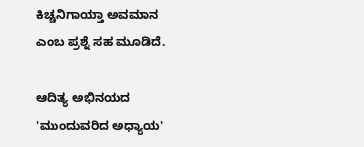ಕಿಚ್ಚನಿಗಾಯ್ತಾ ಅವಮಾನ ಎಂಬ ಪ್ರಶ್ನೆ ಸಹ ಮೂಡಿದೆ.

ಆದಿತ್ಯ ಅಭಿನಯದ 'ಮುಂದುವರಿದ ಅಧ್ಯಾಯ'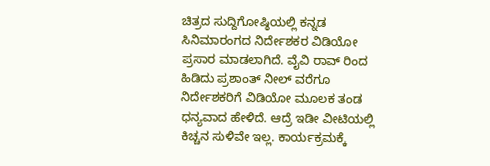ಚಿತ್ರದ ಸುದ್ದಿಗೋಷ್ಠಿಯಲ್ಲಿ ಕನ್ನಡ ಸಿನಿಮಾರಂಗದ ನಿರ್ದೇಶಕರ ವಿಡಿಯೋ ಪ್ರಸಾರ ಮಾಡಲಾಗಿದೆ. ವೈವಿ ರಾವ್ ರಿಂದ ಹಿಡಿದು ಪ್ರಶಾಂತ್ ನೀಲ್ ವರೆಗೂ ನಿರ್ದೇಶಕರಿಗೆ ವಿಡಿಯೋ ಮೂಲಕ ತಂಡ ಧನ್ಯವಾದ ಹೇಳಿದೆ. ಆದ್ರೆ ಇಡೀ ವೀಟಿಯಲ್ಲಿ ಕಿಚ್ಚನ ಸುಳಿವೇ ಇಲ್ಲ‌. ಕಾರ್ಯಕ್ರಮಕ್ಕೆ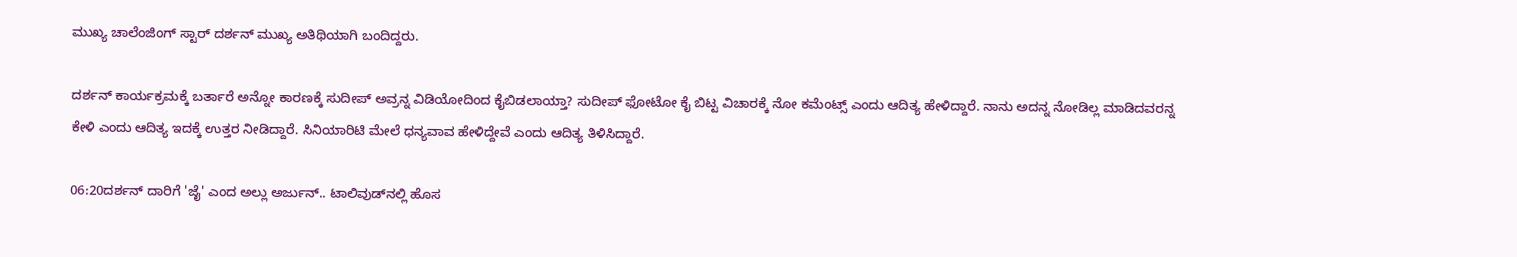ಮುಖ್ಯ ಚಾಲೆಂಜಿಂಗ್ ಸ್ಟಾರ್ ದರ್ಶನ್ ಮುಖ್ಯ ಅತಿಥಿಯಾಗಿ ಬಂದಿದ್ದರು.

ದರ್ಶನ್ ಕಾರ್ಯಕ್ರಮಕ್ಕೆ ಬರ್ತಾರೆ ಅನ್ನೋ ಕಾರಣಕ್ಕೆ ಸುದೀಪ್ ಅವ್ರನ್ನ ವಿಡಿಯೋದಿಂದ ಕೈಬಿಡಲಾಯ್ತಾ? ಸುದೀಪ್ ಫೋಟೋ ಕೈ ಬಿಟ್ಟ ವಿಚಾರಕ್ಕೆ ನೋ ಕಮೆಂಟ್ಸ್ ಎಂದು ಆದಿತ್ಯ ಹೇಳಿದ್ದಾರೆ. ನಾನು ಅದನ್ನ ನೋಡಿಲ್ಲ ಮಾಡಿದವರನ್ನ ಕೇಳಿ ಎಂದು ಆದಿತ್ಯ ಇದಕ್ಕೆ ಉತ್ತರ ನೀಡಿದ್ದಾರೆ. ಸಿನಿಯಾರಿಟಿ ಮೇಲೆ ಧನ್ಯವಾವ ಹೇಳಿದ್ದೇವೆ ಎಂದು ಆದಿತ್ಯ ತಿಳಿಸಿದ್ದಾರೆ.

06:20ದರ್ಶನ್‌ ದಾರಿಗೆ 'ಜೈ' ಎಂದ ಅಲ್ಲು ಅರ್ಜುನ್.. ಟಾಲಿವುಡ್‌ನಲ್ಲಿ ಹೊಸ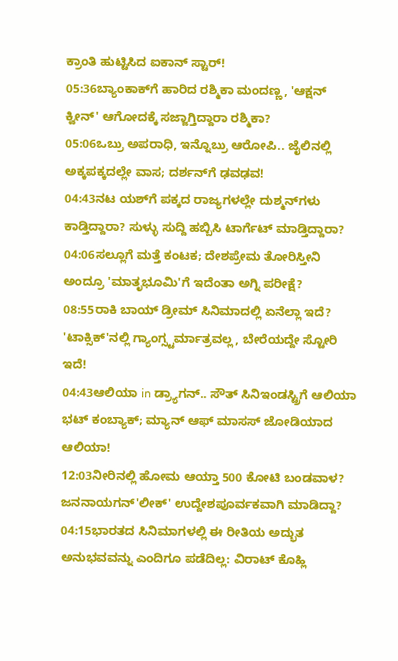ಕ್ರಾಂತಿ ಹುಟ್ಟಿಸಿದ ಐಕಾನ್ ಸ್ಟಾರ್!
05:36ಬ್ಯಾಂಕಾಕ್‌ಗೆ ಹಾರಿದ ರಶ್ಮಿಕಾ ಮಂದಣ್ಣ, 'ಆಕ್ಷನ್ ಕ್ವೀನ್' ಆಗೋದಕ್ಕೆ ಸಜ್ಜಾಗ್ತಿದ್ದಾರಾ ರಶ್ಮಿಕಾ?
05:06ಒಬ್ರು ಅಪರಾಧಿ, ಇನ್ನೊಬ್ರು ಆರೋಪಿ.. ಜೈಲಿನಲ್ಲಿ ಅಕ್ಕಪಕ್ಕದಲ್ಲೇ ವಾಸ; ದರ್ಶನ್‌ಗೆ ಢವಢವ!
04:43ನಟ ಯಶ್‌ಗೆ ಪಕ್ಕದ ರಾಜ್ಯಗಳಲ್ಲೇ ದುಶ್ಮನ್‌ಗಳು ಕಾಡ್ತಿದ್ದಾರಾ? ಸುಳ್ಳು ಸುದ್ದಿ ಹಬ್ಬಿಸಿ ಟಾರ್ಗೆಟ್‌ ಮಾಡ್ತಿದ್ದಾರಾ?
04:06ಸಲ್ಲೂಗೆ ಮತ್ತೆ ಕಂಟಕ; ದೇಶಪ್ರೇಮ ತೋರಿಸ್ತೀನಿ ಅಂದ್ರೂ 'ಮಾತೃಭೂಮಿ'ಗೆ ಇದೆಂತಾ ಅಗ್ನಿ ಪರೀಕ್ಷೆ?
08:55ರಾಕಿ ಬಾಯ್ ಡ್ರೀಮ್ ಸಿನಿಮಾದಲ್ಲಿ ಏನೆಲ್ಲಾ ಇದೆ? 'ಟಾಕ್ಸಿಕ್'ನಲ್ಲಿ ಗ್ಯಾಂಗ್ಸ್ಟರ್ಮಾತ್ರವಲ್ಲ, ಬೇರೆಯದ್ದೇ ಸ್ಟೋರಿ ಇದೆ!
04:43ಆಲಿಯಾ in ಡ್ರ್ಯಾಗನ್.. ಸೌತ್ ಸಿನಿಇಂಡಸ್ಟ್ರಿಗೆ ಆಲಿಯಾ ಭಟ್ ಕಂಬ್ಯಾಕ್; ಮ್ಯಾನ್ ಆಫ್ ಮಾಸಸ್ ಜೋಡಿಯಾದ ಆಲಿಯಾ!
12:03ನೀರಿನಲ್ಲಿ ಹೋಮ ಆಯ್ತಾ 500 ಕೋಟಿ ಬಂಡವಾಳ? ಜನನಾಯಗನ್'ಲೀಕ್' ಉದ್ದೇಶಪೂರ್ವಕವಾಗಿ ಮಾಡಿದ್ದಾ?
04:15ಭಾರತದ ಸಿನಿಮಾಗಳಲ್ಲಿ ಈ ರೀತಿಯ ಅದ್ಭುತ ಅನುಭವವನ್ನು ಎಂದಿಗೂ ಪಡೆದಿಲ್ಲ: ವಿರಾಟ್ ಕೊಹ್ಲಿ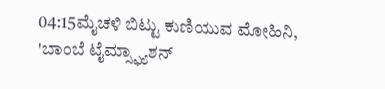04:15ಮೈಚಳಿ ಬಿಟ್ಟು ಕುಣಿಯುವ ಮೋಹಿನಿ, 'ಬಾಂಬೆ ಟೈಮ್ಸ್ಫ್ಯಾಶನ್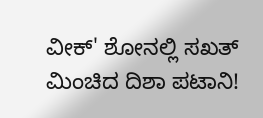ವೀಕ್' ಶೋನಲ್ಲಿ ಸಖತ್ ಮಿಂಚಿದ ದಿಶಾ ಪಟಾನಿ!